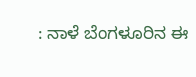: ನಾಳೆ ಬೆಂಗಳೂರಿನ ಈ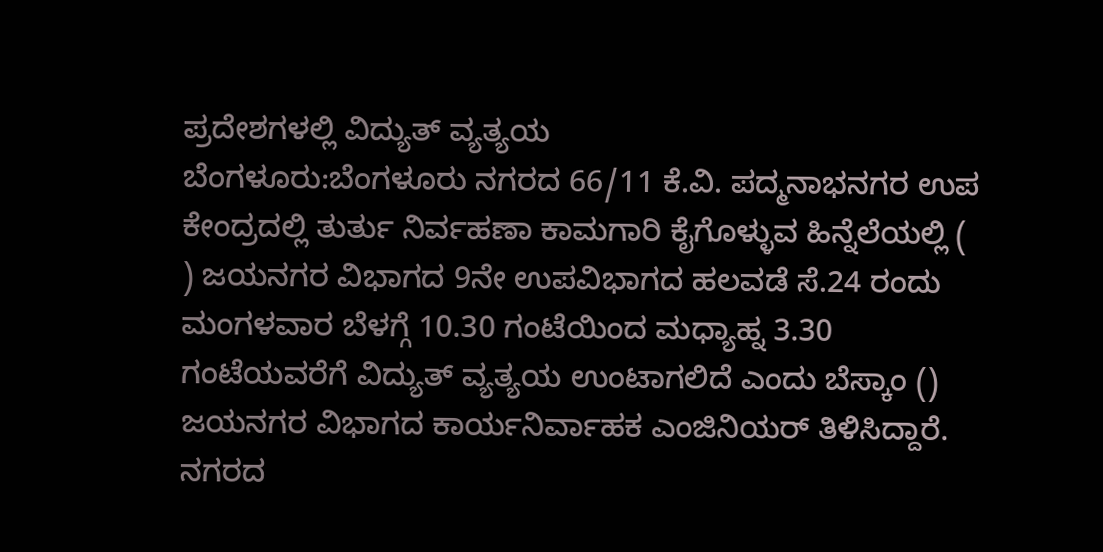ಪ್ರದೇಶಗಳಲ್ಲಿ ವಿದ್ಯುತ್‌ ವ್ಯತ್ಯಯ
ಬೆಂಗಳೂರು:ಬೆಂಗಳೂರು ನಗರದ 66/11 ಕೆ.ವಿ. ಪದ್ಮನಾಭನಗರ ಉಪ ಕೇಂದ್ರದಲ್ಲಿ ತುರ್ತು ನಿರ್ವಹಣಾ ಕಾಮಗಾರಿ ಕೈಗೊಳ್ಳುವ ಹಿನ್ನೆಲೆಯಲ್ಲಿ (  ) ಜಯನಗರ ವಿಭಾಗದ 9ನೇ ಉಪವಿಭಾಗದ ಹಲವಡೆ ಸೆ.24 ರಂದು ಮಂಗಳವಾರ ಬೆಳಗ್ಗೆ 10.30 ಗಂಟೆಯಿಂದ ಮಧ್ಯಾಹ್ನ 3.30 ಗಂಟೆಯವರೆಗೆ ವಿದ್ಯುತ್ ವ್ಯತ್ಯಯ ಉಂಟಾಗಲಿದೆ ಎಂದು ಬೆಸ್ಕಾಂ () ಜಯನಗರ ವಿಭಾಗದ ಕಾರ್ಯನಿರ್ವಾಹಕ ಎಂಜಿನಿಯರ್‌ ತಿಳಿಸಿದ್ದಾರೆ.
ನಗರದ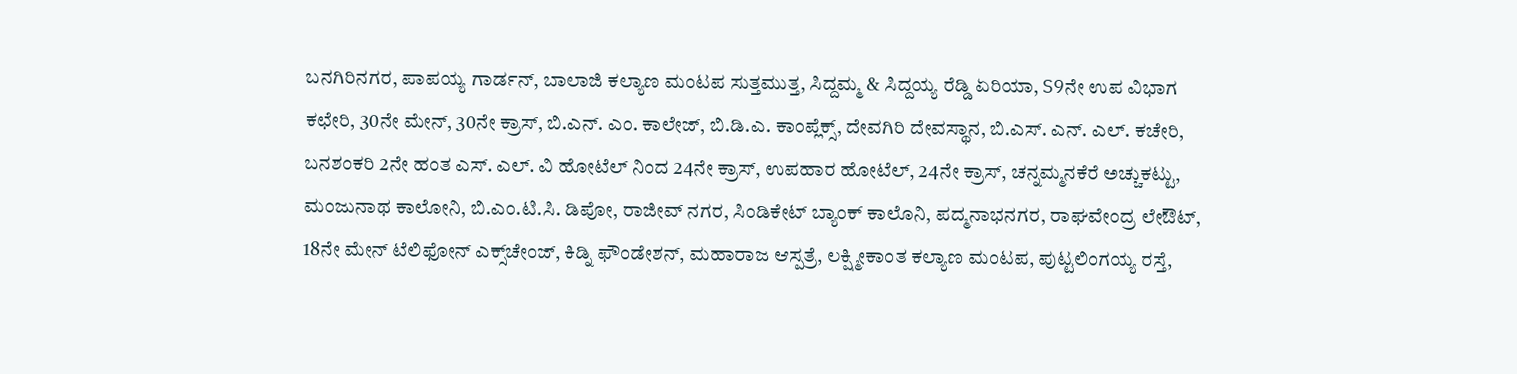ಬನಗಿರಿನಗರ, ಪಾಪಯ್ಯ ಗಾರ್ಡನ್‌, ಬಾಲಾಜಿ ಕಲ್ಯಾಣ ಮಂಟಪ ಸುತ್ತಮುತ್ತ, ಸಿದ್ದಮ್ಮ & ಸಿದ್ದಯ್ಯ ರೆಡ್ಡಿ ಏರಿಯಾ, S9ನೇ ಉಪ ವಿಭಾಗ ಕಛೇರಿ, 30ನೇ ಮೇನ್‌, 30ನೇ ಕ್ರಾಸ್‌, ಬಿ.ಎನ್. ಎಂ. ಕಾಲೇಜ್‌, ಬಿ.ಡಿ.ಎ. ಕಾಂಪ್ಲೆಕ್ಸ್‌, ದೇವಗಿರಿ ದೇವಸ್ಥಾನ, ಬಿ.ಎಸ್. ಎನ್. ಎಲ್. ಕಚೇರಿ, ಬನಶಂಕರಿ 2ನೇ ಹಂತ ಎಸ್. ಎಲ್. ವಿ ಹೋಟೆಲ್‌ ನಿಂದ 24ನೇ ಕ್ರಾಸ್‌, ಉಪಹಾರ ಹೋಟೆಲ್‌, 24ನೇ ಕ್ರಾಸ್‌, ಚನ್ನಮ್ಮನಕೆರೆ ಅಚ್ಚುಕಟ್ಟು, ಮಂಜುನಾಥ ಕಾಲೋನಿ, ಬಿ.ಎಂ.ಟಿ.ಸಿ. ಡಿಪೋ, ರಾಜೀವ್‌ ನಗರ, ಸಿಂಡಿಕೇಟ್‌ ಬ್ಯಾಂಕ್‌ ಕಾಲೊನಿ, ಪದ್ಮನಾಭನಗರ, ರಾಘವೇಂದ್ರ ಲೇಔಟ್‌, 18ನೇ ಮೇನ್‌ ಟೆಲಿಫೋನ್‌ ಎಕ್ಸ್‌ಚೇಂಜ್‌, ಕಿಡ್ನಿ ಫೌಂಡೇಶನ್‌, ಮಹಾರಾಜ ಆಸ್ಪತ್ರೆ, ಲಕ್ಷ್ಮೀಕಾಂತ ಕಲ್ಯಾಣ ಮಂಟಪ, ಪುಟ್ಟಲಿಂಗಯ್ಯ ರಸ್ತೆ,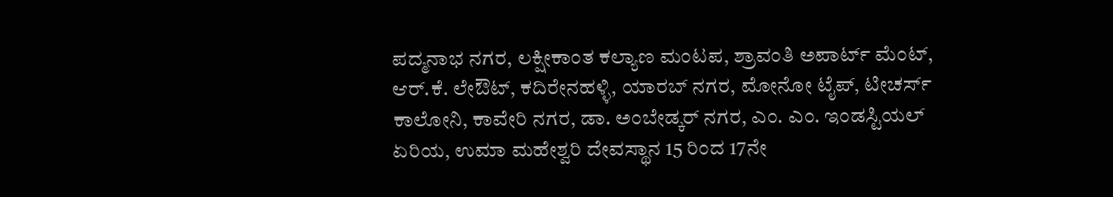ಪದ್ಮನಾಭ ನಗರ, ಲಕ್ಷೀಕಾಂತ ಕಲ್ಯಾಣ ಮಂಟಪ, ಶ್ರಾವಂತಿ ಅಪಾರ್ಟ್‌ ಮೆಂಟ್‌, ಆರ್.ಕೆ. ಲೇಔಟ್‌, ಕದಿರೇನಹಳ್ಳಿ, ಯಾರಬ್‌ ನಗರ, ಮೋನೋ ಟೈಪ್‌, ಟೀಚರ್ಸ್‌ ಕಾಲೋನಿ, ಕಾವೇರಿ ನಗರ, ಡಾ. ಅಂಬೇಡ್ಕರ್‌ ನಗರ, ಎಂ. ಎಂ. ಇಂಡಸ್ಟಿಯಲ್‌ ಏರಿಯ, ಉಮಾ ಮಹೇಶ್ವರಿ ದೇವಸ್ಥಾನ 15 ರಿಂದ 17ನೇ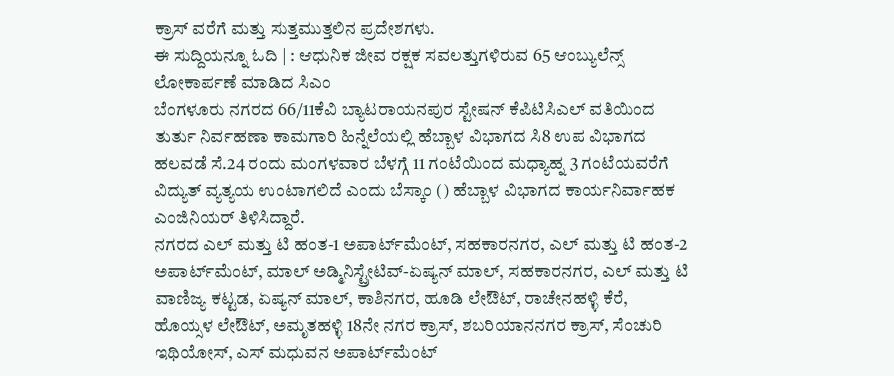ಕ್ರಾಸ್‌ ವರೆಗೆ ಮತ್ತು ಸುತ್ತಮುತ್ತಲಿನ ಪ್ರದೇಶಗಳು.
ಈ ಸುದ್ದಿಯನ್ನೂ ಓದಿ | : ಆಧುನಿಕ‌ ಜೀವ ರಕ್ಷಕ ಸವಲತ್ತುಗಳಿರುವ 65 ಆಂಬ್ಯುಲೆನ್ಸ್ ಲೋಕಾರ್ಪಣೆ ಮಾಡಿದ ಸಿಎಂ
ಬೆಂಗಳೂರು ನಗರದ 66/11ಕೆವಿ ಬ್ಯಾಟರಾಯನಪುರ ಸ್ಟೇಷನ್ ಕೆಪಿಟಿಸಿಎಲ್‌ ವತಿಯಿಂದ ತುರ್ತು ನಿರ್ವಹಣಾ ಕಾಮಗಾರಿ ಹಿನ್ನೆಲೆಯಲ್ಲಿ ಹೆಬ್ಬಾಳ ವಿಭಾಗದ ಸಿ8 ಉಪ ವಿಭಾಗದ ಹಲವಡೆ ಸೆ.24 ರಂದು ಮಂಗಳವಾರ ಬೆಳಗ್ಗೆ 11 ಗಂಟೆಯಿಂದ ಮಧ್ಯಾಹ್ನ 3 ಗಂಟೆಯವರೆಗೆ ವಿದ್ಯುತ್ ವ್ಯತ್ಯಯ ಉಂಟಾಗಲಿದೆ ಎಂದು ಬೆಸ್ಕಾಂ () ಹೆಬ್ಬಾಳ ವಿಭಾಗದ ಕಾರ್ಯನಿರ್ವಾಹಕ ಎಂಜಿನಿಯರ್‌ ತಿಳಿಸಿದ್ದಾರೆ.
ನಗರದ ಎಲ್ ಮತ್ತು ಟಿ ಹಂತ-1 ಅಪಾರ್ಟ್‌ಮೆಂಟ್, ಸಹಕಾರನಗರ, ಎಲ್ ಮತ್ತು ಟಿ ಹಂತ-2 ಅಪಾರ್ಟ್‌ಮೆಂಟ್, ಮಾಲ್ ಅಡ್ಮಿನಿಸ್ಟ್ರೇಟಿವ್-ಏಷ್ಯನ್ ಮಾಲ್, ಸಹಕಾರನಗರ, ಎಲ್ ಮತ್ತು ಟಿ ವಾಣಿಜ್ಯ ಕಟ್ಟಡ, ಏಷ್ಯನ್ ಮಾಲ್, ಕಾಶಿನಗರ, ಹೂಡಿ ಲೇಔಟ್, ರಾಚೇನಹಳ್ಳಿ ಕೆರೆ, ಹೊಯ್ಸಳ ಲೇಔಟ್, ಅಮೃತಹಳ್ಳಿ 18ನೇ ನಗರ ಕ್ರಾಸ್, ಶಬರಿಯಾನನಗರ ಕ್ರಾಸ್, ಸೆಂಚುರಿ ಇಥಿಯೋಸ್, ಎಸ್‌ ಮಧುವನ ಅಪಾರ್ಟ್‌ಮೆಂಟ್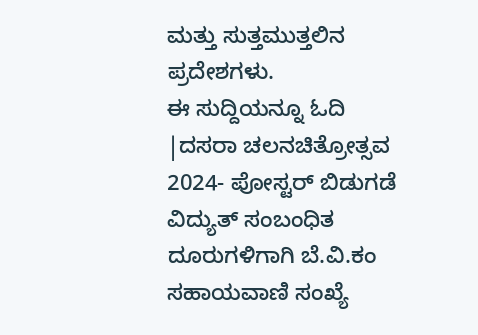ಮತ್ತು ಸುತ್ತಮುತ್ತಲಿನ ಪ್ರದೇಶಗಳು.
ಈ ಸುದ್ದಿಯನ್ನೂ ಓದಿ |ದಸರಾ ಚಲನಚಿತ್ರೋತ್ಸವ 2024- ಪೋಸ್ಟರ್ ಬಿಡುಗಡೆ
ವಿದ್ಯುತ್ ಸಂಬಂಧಿತ ದೂರುಗಳಿಗಾಗಿ ಬೆ.ವಿ.ಕಂ ಸಹಾಯವಾಣಿ ಸಂಖ್ಯೆ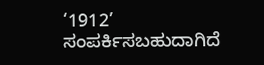‘1912’ ಸಂಪರ್ಕಿಸಬಹುದಾಗಿದೆ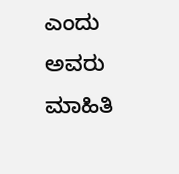ಎಂದು ಅವರು ಮಾಹಿತಿ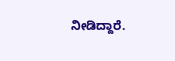ನೀಡಿದ್ದಾರೆ.